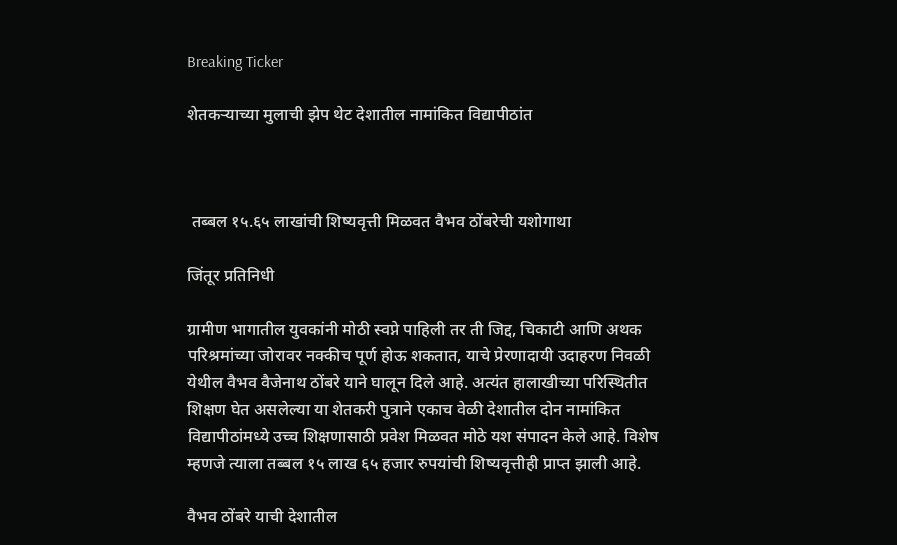Breaking Ticker

शेतकऱ्याच्या मुलाची झेप थेट देशातील नामांकित विद्यापीठांत



 तब्बल १५.६५ लाखांची शिष्यवृत्ती मिळवत वैभव ठोंबरेची यशोगाथा

जिंतूर प्रतिनिधी

ग्रामीण भागातील युवकांनी मोठी स्वप्ने पाहिली तर ती जिद्द, चिकाटी आणि अथक परिश्रमांच्या जोरावर नक्कीच पूर्ण होऊ शकतात, याचे प्रेरणादायी उदाहरण निवळी येथील वैभव वैजेनाथ ठोंबरे याने घालून दिले आहे. अत्यंत हालाखीच्या परिस्थितीत शिक्षण घेत असलेल्या या शेतकरी पुत्राने एकाच वेळी देशातील दोन नामांकित विद्यापीठांमध्ये उच्च शिक्षणासाठी प्रवेश मिळवत मोठे यश संपादन केले आहे. विशेष म्हणजे त्याला तब्बल १५ लाख ६५ हजार रुपयांची शिष्यवृत्तीही प्राप्त झाली आहे.

वैभव ठोंबरे याची देशातील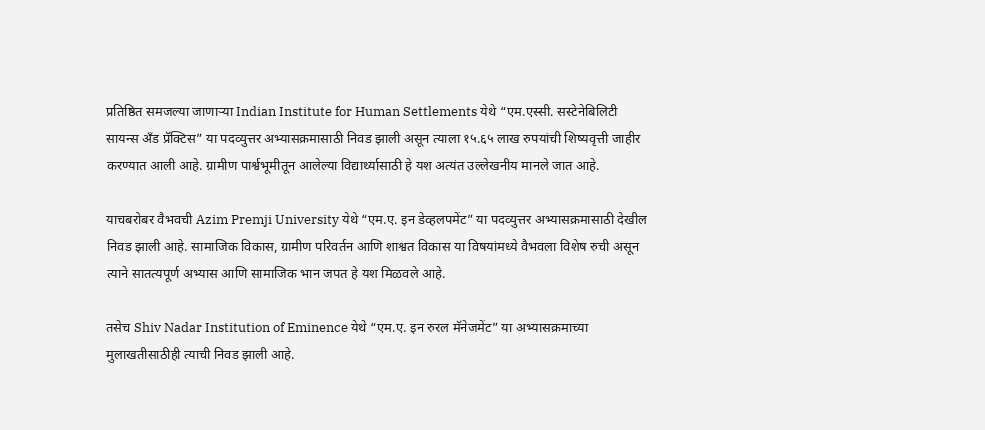प्रतिष्ठित समजल्या जाणाऱ्या Indian Institute for Human Settlements येथे “एम.एस्सी. सस्टेनेबिलिटी सायन्स अँड प्रॅक्टिस” या पदव्युत्तर अभ्यासक्रमासाठी निवड झाली असून त्याला १५.६५ लाख रुपयांची शिष्यवृत्ती जाहीर करण्यात आली आहे. ग्रामीण पार्श्वभूमीतून आलेल्या विद्यार्थ्यासाठी हे यश अत्यंत उल्लेखनीय मानले जात आहे.

याचबरोबर वैभवची Azim Premji University येथे “एम.ए. इन डेव्हलपमेंट” या पदव्युत्तर अभ्यासक्रमासाठी देखील निवड झाली आहे. सामाजिक विकास, ग्रामीण परिवर्तन आणि शाश्वत विकास या विषयांमध्ये वैभवला विशेष रुची असून त्याने सातत्यपूर्ण अभ्यास आणि सामाजिक भान जपत हे यश मिळवले आहे.

तसेच Shiv Nadar Institution of Eminence येथे “एम.ए. इन रुरल मॅनेजमेंट” या अभ्यासक्रमाच्या मुलाखतीसाठीही त्याची निवड झाली आहे.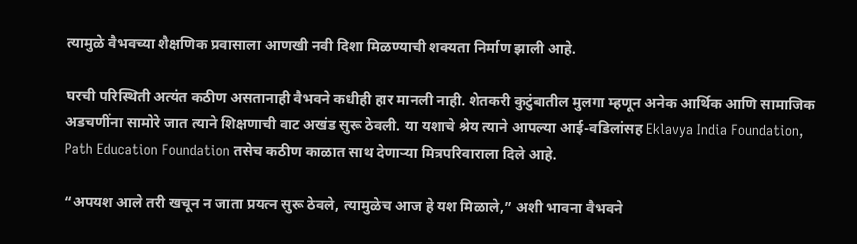त्यामुळे वैभवच्या शैक्षणिक प्रवासाला आणखी नवी दिशा मिळण्याची शक्यता निर्माण झाली आहे.

घरची परिस्थिती अत्यंत कठीण असतानाही वैभवने कधीही हार मानली नाही. शेतकरी कुटुंबातील मुलगा म्हणून अनेक आर्थिक आणि सामाजिक अडचणींना सामोरे जात त्याने शिक्षणाची वाट अखंड सुरू ठेवली. या यशाचे श्रेय त्याने आपल्या आई-वडिलांसह Eklavya India Foundation, Path Education Foundation तसेच कठीण काळात साथ देणाऱ्या मित्रपरिवाराला दिले आहे.

“अपयश आले तरी खचून न जाता प्रयत्न सुरू ठेवले, त्यामुळेच आज हे यश मिळाले,” अशी भावना वैभवने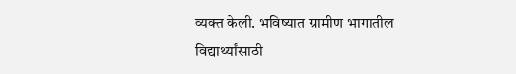व्यक्त केली. भविष्यात ग्रामीण भागातील विद्यार्थ्यांसाठी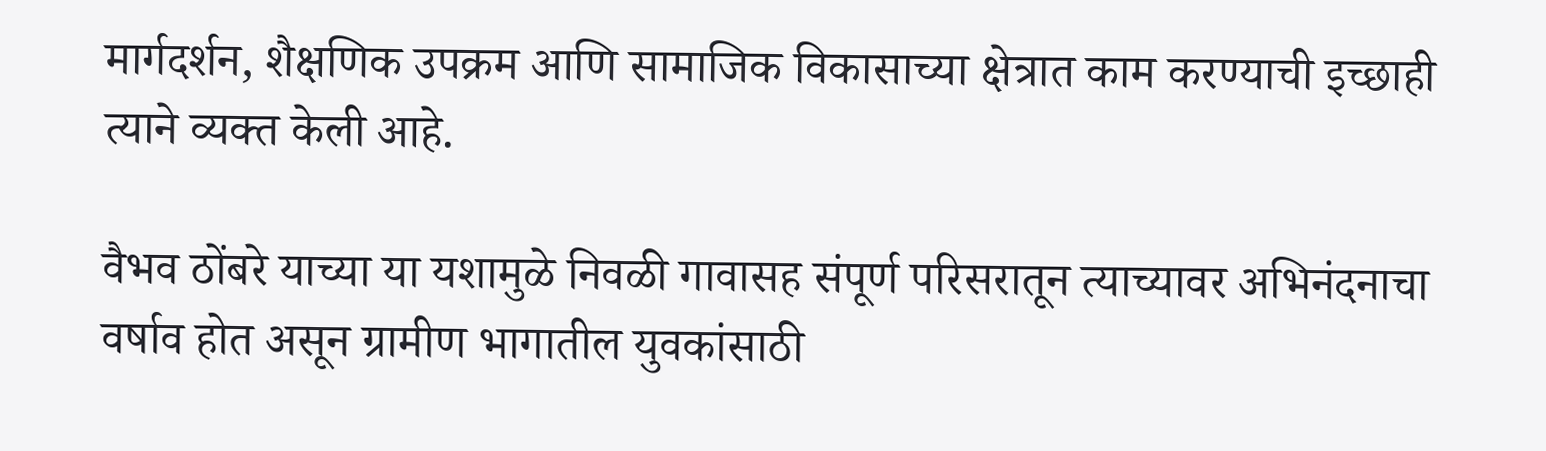मार्गदर्शन, शैक्षणिक उपक्रम आणि सामाजिक विकासाच्या क्षेत्रात काम करण्याची इच्छाही त्याने व्यक्त केली आहे.

वैभव ठोंबरे याच्या या यशामुळे निवळी गावासह संपूर्ण परिसरातून त्याच्यावर अभिनंदनाचा वर्षाव होत असून ग्रामीण भागातील युवकांसाठी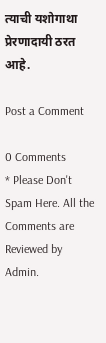त्याची यशोगाथा प्रेरणादायी ठरत आहे.

Post a Comment

0 Comments
* Please Don't Spam Here. All the Comments are Reviewed by Admin.